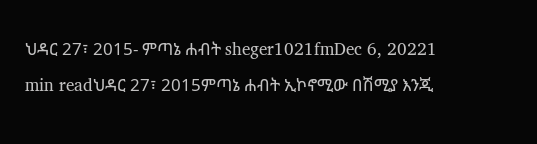ህዳር 27፣ 2015- ምጣኔ ሐብት sheger1021fmDec 6, 20221 min readህዳር 27፣ 2015ምጣኔ ሐብት ኢኮኖሚው በሽሚያ እንጂ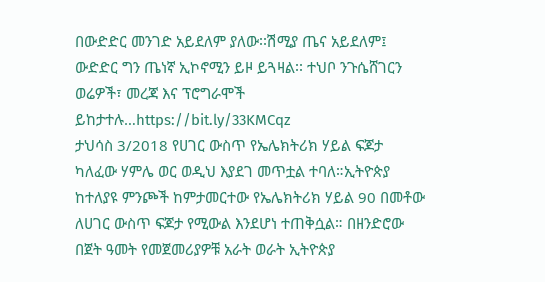በውድድር መንገድ አይደለም ያለው፡፡ሽሚያ ጤና አይደለም፤ ውድድር ግን ጤነኛ ኢኮኖሚን ይዞ ይጓዛል፡፡ ተህቦ ንጉሴሸገርን ወሬዎች፣ መረጃ እና ፕሮግራሞች ይከታተሉ…https://bit.ly/33KMCqz
ታህሳስ 3/2018 የሀገር ውስጥ የኤሌክትሪክ ሃይል ፍጆታ ካለፈው ሃምሌ ወር ወዲህ እያደገ መጥቷል ተባለ።ኢትዮጵያ ከተለያዩ ምንጮች ከምታመርተው የኤሌክትሪክ ሃይል 90 በመቶው ለሀገር ውስጥ ፍጆታ የሚውል እንደሆነ ተጠቅሷል። በዘንድሮው በጀት ዓመት የመጀመሪያዎቹ አራት ወራት ኢትዮጵያ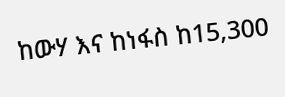ከውሃ እና ከነፋስ ከ15,300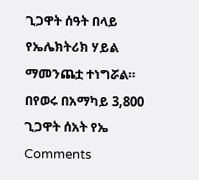ጊጋዋት ሰዓት በላይ የኤሌክትሪክ ሃይል ማመንጨቷ ተነግሯል። በየወሩ በአማካይ 3,800 ጊጋዋት ሰአት የኤ
Comments